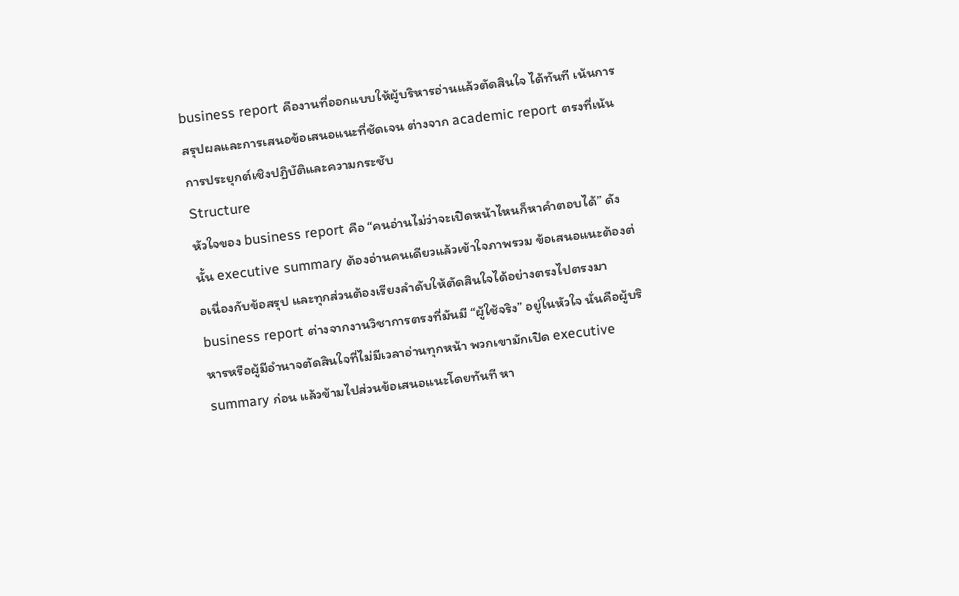business report คืองานที่ออกแบบให้ผู้บริหารอ่านแล้วตัดสินใจ ได้ทันที เน้นการสรุปผลและการเสนอข้อเสนอแนะที่ชัดเจน ต่างจาก academic report ตรงที่เน้นการประยุกต์เชิงปฏิบัติและความกระชับ
Structure
หัวใจของ business report คือ “คนอ่านไม่ว่าจะเปิดหน้าไหนก็หาคำตอบได้” ดังนั้น executive summary ต้องอ่านคนเดียวแล้วเข้าใจภาพรวม ข้อเสนอแนะต้องต่อเนื่องกับข้อสรุป และทุกส่วนต้องเรียงลำดับให้ตัดสินใจได้อย่างตรงไปตรงมา
business report ต่างจากงานวิชาการตรงที่มันมี “ผู้ใช้จริง” อยู่ในหัวใจ นั่นคือผู้บริหารหรือผู้มีอำนาจตัดสินใจที่ไม่มีเวลาอ่านทุกหน้า พวกเขามักเปิด executive summary ก่อน แล้วข้ามไปส่วนข้อเสนอแนะโดยทันที หา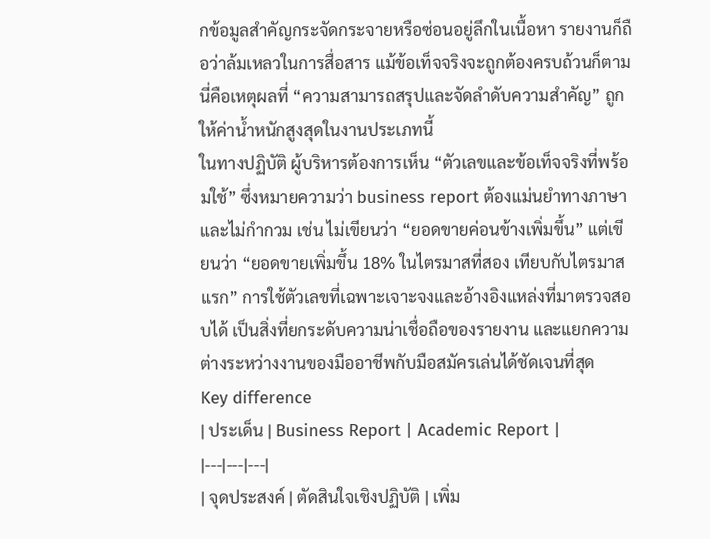กข้อมูลสำคัญกระจัดกระจายหรือซ่อนอยู่ลึกในเนื้อหา รายงานก็ถือว่าล้มเหลวในการสื่อสาร แม้ข้อเท็จจริงจะถูกต้องครบถ้วนก็ตาม นี่คือเหตุผลที่ “ความสามารถสรุปและจัดลำดับความสำคัญ” ถูกให้ค่าน้ำหนักสูงสุดในงานประเภทนี้
ในทางปฏิบัติ ผู้บริหารต้องการเห็น “ตัวเลขและข้อเท็จจริงที่พร้อมใช้” ซึ่งหมายความว่า business report ต้องแม่นยำทางภาษาและไม่กำกวม เช่น ไม่เขียนว่า “ยอดขายค่อนข้างเพิ่มขึ้น” แต่เขียนว่า “ยอดขายเพิ่มขึ้น 18% ในไตรมาสที่สอง เทียบกับไตรมาสแรก” การใช้ตัวเลขที่เฉพาะเจาะจงและอ้างอิงแหล่งที่มาตรวจสอบได้ เป็นสิ่งที่ยกระดับความน่าเชื่อถือของรายงาน และแยกความต่างระหว่างงานของมืออาชีพกับมือสมัครเล่นได้ชัดเจนที่สุด
Key difference
| ประเด็น | Business Report | Academic Report |
|---|---|---|
| จุดประสงค์ | ตัดสินใจเชิงปฏิบัติ | เพิ่ม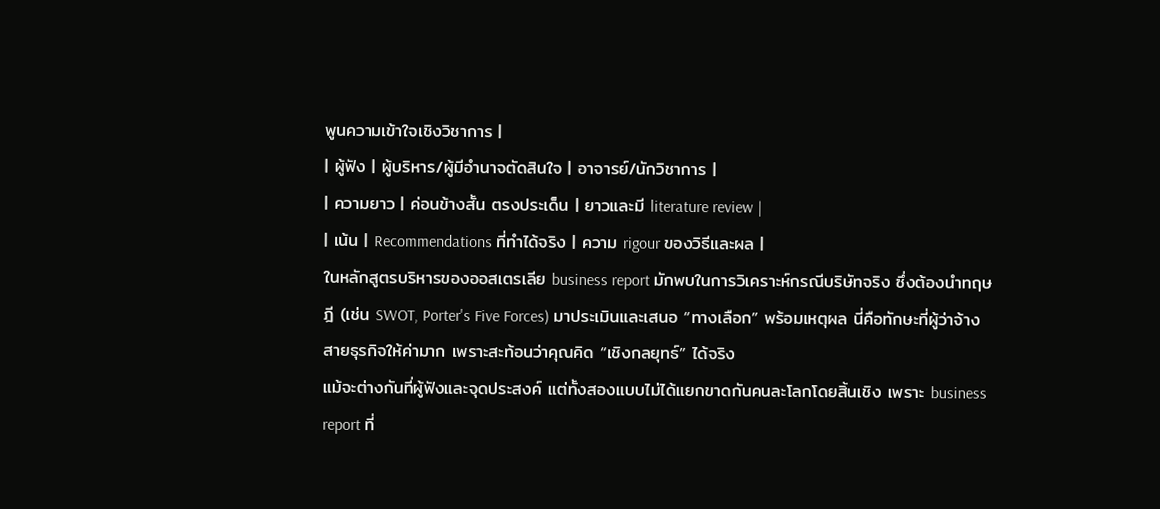พูนความเข้าใจเชิงวิชาการ |
| ผู้ฟัง | ผู้บริหาร/ผู้มีอำนาจตัดสินใจ | อาจารย์/นักวิชาการ |
| ความยาว | ค่อนข้างสั้น ตรงประเด็น | ยาวและมี literature review |
| เน้น | Recommendations ที่ทำได้จริง | ความ rigour ของวิธีและผล |
ในหลักสูตรบริหารของออสเตรเลีย business report มักพบในการวิเคราะห์กรณีบริษัทจริง ซึ่งต้องนำทฤษฎี (เช่น SWOT, Porter's Five Forces) มาประเมินและเสนอ “ทางเลือก” พร้อมเหตุผล นี่คือทักษะที่ผู้ว่าจ้างสายธุรกิจให้ค่ามาก เพราะสะท้อนว่าคุณคิด “เชิงกลยุทธ์” ได้จริง
แม้จะต่างกันที่ผู้ฟังและจุดประสงค์ แต่ทั้งสองแบบไม่ได้แยกขาดกันคนละโลกโดยสิ้นเชิง เพราะ business report ที่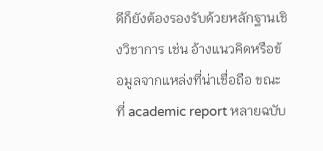ดีก็ยังต้องรองรับด้วยหลักฐานเชิงวิชาการ เช่น อ้างแนวคิดหรือข้อมูลจากแหล่งที่น่าเชื่อถือ ขณะที่ academic report หลายฉบับ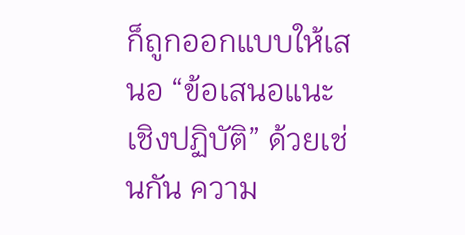ก็ถูกออกแบบให้เสนอ “ข้อเสนอแนะเชิงปฏิบัติ” ด้วยเช่นกัน ความ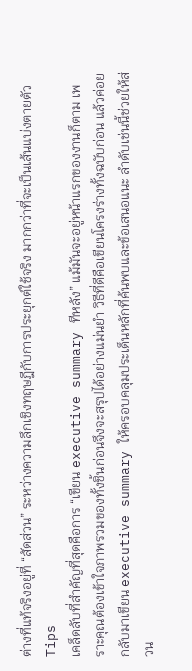ต่างที่แท้จริงอยู่ที่ “สัดส่วน” ระหว่างความลึกเชิงทฤษฎีกับการประยุกต์ใช้จริง มากกว่าที่จะเป็นเส้นแบ่งตายตัว
Tips
เคล็ดลับที่สำคัญที่สุดคือการ “เขียน executive summary ทีหลัง” แม้มันจะอยู่หน้าแรกของงานก็ตาม เพราะคุณต้องเข้าใจภาพรวมของทั้งชิ้นก่อนจึงจะสรุปได้อย่างแม่นยำ วิธีที่ดีคือเขียนโครงร่างทั้งฉบับก่อน แล้วค่อยกลับมาเขียน executive summary ให้ครอบคลุมประเด็นหลักที่ค้นพบและข้อเสนอแนะ ลำดับเช่นนี้ช่วยให้ส่วน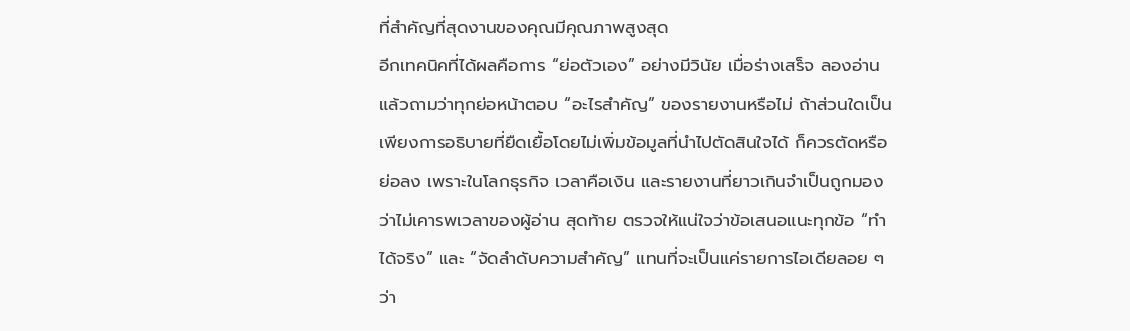ที่สำคัญที่สุดงานของคุณมีคุณภาพสูงสุด
อีกเทคนิคที่ได้ผลคือการ “ย่อตัวเอง” อย่างมีวินัย เมื่อร่างเสร็จ ลองอ่านแล้วถามว่าทุกย่อหน้าตอบ “อะไรสำคัญ” ของรายงานหรือไม่ ถ้าส่วนใดเป็นเพียงการอธิบายที่ยืดเยื้อโดยไม่เพิ่มข้อมูลที่นำไปตัดสินใจได้ ก็ควรตัดหรือย่อลง เพราะในโลกธุรกิจ เวลาคือเงิน และรายงานที่ยาวเกินจำเป็นถูกมองว่าไม่เคารพเวลาของผู้อ่าน สุดท้าย ตรวจให้แน่ใจว่าข้อเสนอแนะทุกข้อ “ทำได้จริง” และ “จัดลำดับความสำคัญ” แทนที่จะเป็นแค่รายการไอเดียลอย ๆ ว่า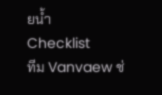ยน้ำ
Checklist
ทีม Vanvaew ช่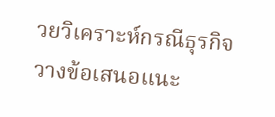วยวิเคราะห์กรณีธุรกิจ วางข้อเสนอแนะ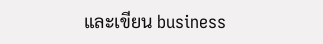และเขียน business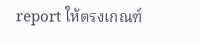report ให้ตรงเกณฑ์